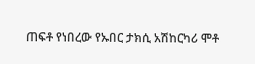ጠፍቶ የነበረው የኡበር ታክሲ አሽከርካሪ ሞቶ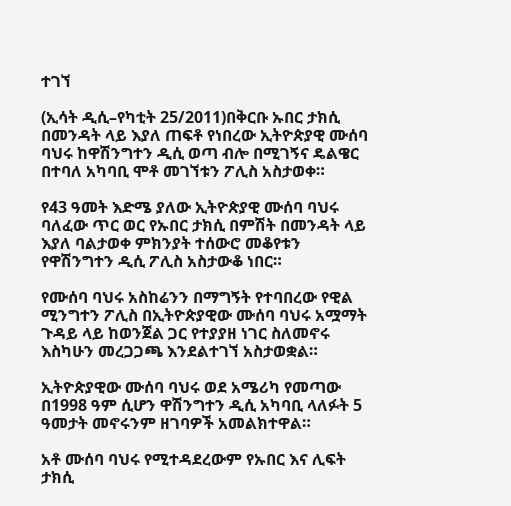ተገኘ

(ኢሳት ዲሲ–የካቲት 25/2011)በቅርቡ ኡበር ታክሲ በመንዳት ላይ እያለ ጠፍቶ የነበረው ኢትዮጵያዊ ሙሰባ ባህሩ ከዋሽንግተን ዲሲ ወጣ ብሎ በሚገኝና ዴልዌር በተባለ አካባቢ ሞቶ መገኘቱን ፖሊስ አስታወቀ።

የ43 ዓመት እድሜ ያለው ኢትዮጵያዊ ሙሰባ ባህሩ ባለፈው ጥር ወር የኡበር ታክሲ በምሽት በመንዳት ላይ እያለ ባልታወቀ ምክንያት ተሰውሮ መቆየቱን የዋሽንግተን ዲሲ ፖሊስ አስታውቆ ነበር።

የሙሰባ ባህሩ አስከሬንን በማግኝት የተባበረው የዊል ሚንግተን ፖሊስ በኢትዮጵያዊው ሙሰባ ባህሩ አሟማት ጉዳይ ላይ ከወንጀል ጋር የተያያዘ ነገር ስለመኖሩ እስካሁን መረጋጋጫ እንደልተገኘ አስታወቋል።

ኢትዮጵያዊው ሙሰባ ባህሩ ወደ አሜሪካ የመጣው በ1998 ዓም ሲሆን ዋሽንግተን ዲሲ አካባቢ ላለፉት 5 ዓመታት መኖሩንም ዘገባዎች አመልክተዋል።

አቶ ሙሰባ ባህሩ የሚተዳደረውም የኡበር እና ሊፍት ታክሲ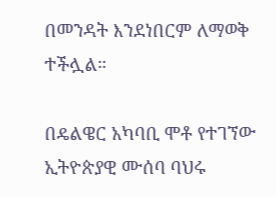በመንዳት እንደነበርም ለማወቅ ተችሏል።

በዴልዌር አካባቢ ሞቶ የተገኘው ኢትዮጵያዊ ሙሰባ ባህሩ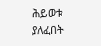ሕይወቱ ያለፈበት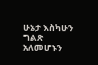ሁኔታ እስካሁን ግልጽ አለመሆኑን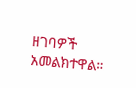ዘገባዎች አመልክተዋል።